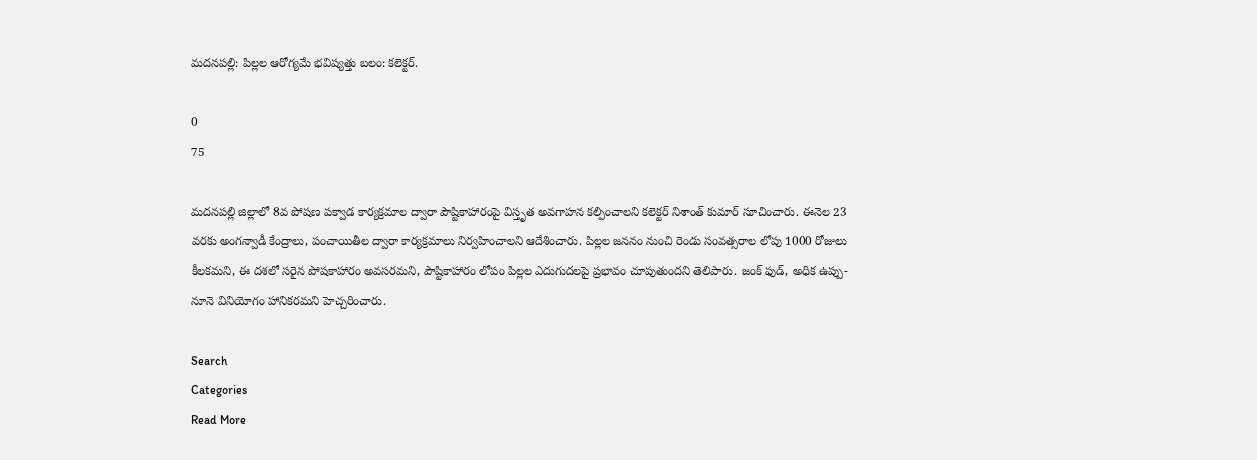మదనపల్లి: పిల్లల ఆరోగ్యమే భవిష్యత్తు బలం: కలెక్టర్.

0
75

మదనపల్లి జిల్లాలో 8వ పోషణ పక్వాడ కార్యక్రమాల ద్వారా పౌష్టికాహారంపై విస్తృత అవగాహన కల్పించాలని కలెక్టర్ నిశాంత్ కుమార్ సూచించారు. ఈనెల 23 వరకు అంగన్వాడీ కేంద్రాలు, పంచాయితీల ద్వారా కార్యక్రమాలు నిర్వహించాలని ఆదేశించారు. పిల్లల జననం నుంచి రెండు సంవత్సరాల లోపు 1000 రోజులు కీలకమని, ఈ దశలో సరైన పోషకాహారం అవసరమని, పౌష్టికాహారం లోపం పిల్లల ఎదుగుదలపై ప్రభావం చూపుతుందని తెలిపారు. జంక్ ఫుడ్, అధిక ఉప్పు-నూనె వినియోగం హానికరమని హెచ్చరించారు.

Search
Categories
Read More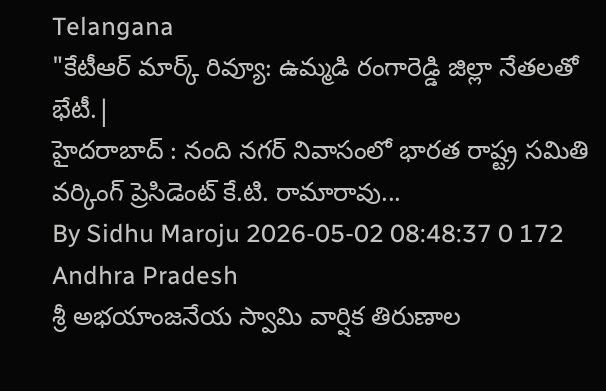Telangana
"కేటీఆర్ మార్క్ రివ్యూ: ఉమ్మడి రంగారెడ్డి జిల్లా నేతలతో భేటీ.|
హైదరాబాద్‌ : నంది నగర్ నివాసంలో భారత రాష్ట్ర సమితి వర్కింగ్ ప్రెసిడెంట్ కే.టి. రామారావు...
By Sidhu Maroju 2026-05-02 08:48:37 0 172
Andhra Pradesh
శ్రీ అభయాంజనేయ స్వామి వార్షిక తిరుణాల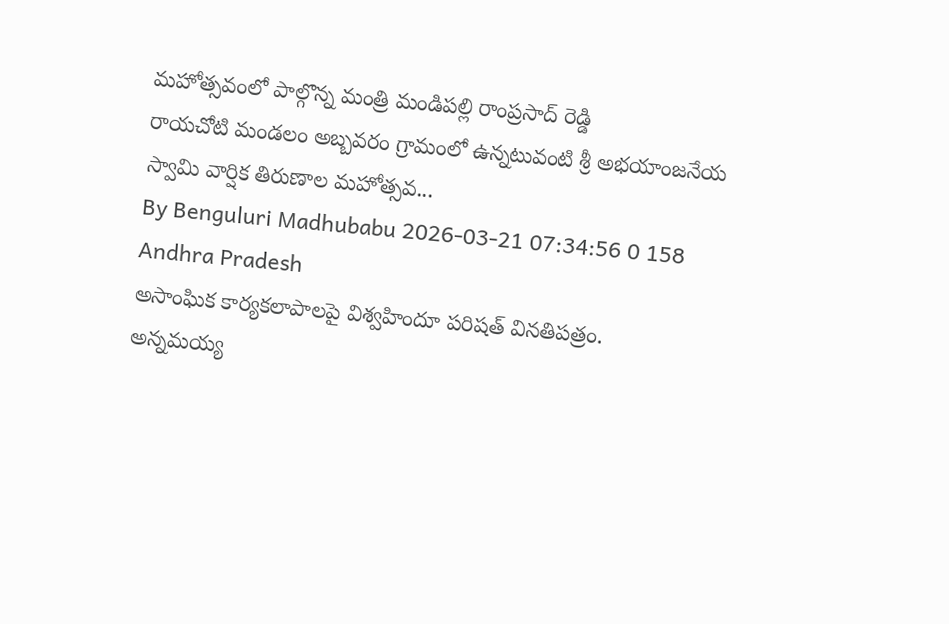మహోత్సవంలో పాల్గొన్న మంత్రి మండిపల్లి రాంప్రసాద్ రెడ్డి
రాయచోటి మండలం అబ్బవరం గ్రామంలో ఉన్నటువంటి శ్రీ అభయాంజనేయ స్వామి వార్షిక తిరుణాల మహోత్సవ...
By Benguluri Madhubabu 2026-03-21 07:34:56 0 158
Andhra Pradesh
అసాంఘిక కార్యకలాపాలపై విశ్వహిందూ పరిషత్ వినతిపత్రం.
అన్నమయ్య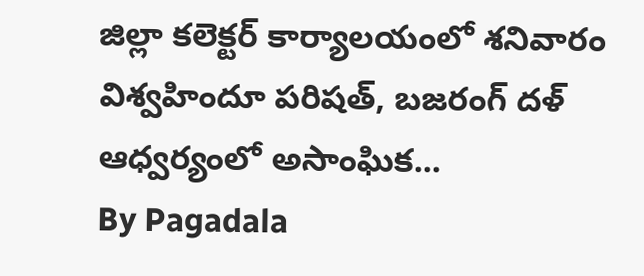జిల్లా కలెక్టర్ కార్యాలయంలో శనివారం విశ్వహిందూ పరిషత్, బజరంగ్ దళ్ ఆధ్వర్యంలో అసాంఘిక...
By Pagadala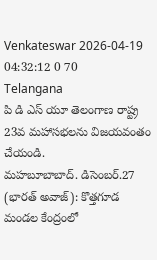Venkateswar 2026-04-19 04:32:12 0 70
Telangana
పి డి ఎస్ యూ తెలంగాణ రాష్ట్ర 23వ మహాసభలను విజయవంతం చేయండి.
మహబూబాబాద్. డిసెంబర్.27 (భారత్ అవాజ్): కొత్తగూడ మండల కేంద్రంలో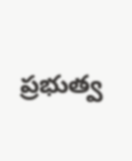ప్రభుత్వ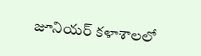జూనియర్ కళాశాలలో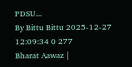PDSU...
By Bittu Bittu 2025-12-27 12:09:34 0 277
Bharat Aawaz |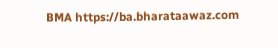BMA https://ba.bharataawaz.com